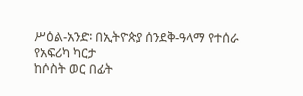ሥዕል-አንድ፡ በኢትዮጵያ ሰንደቅ-ዓላማ የተሰራ የአፍሪካ ካርታ
ከሶስት ወር በፊት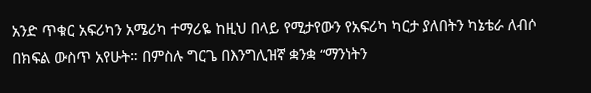አንድ ጥቁር አፍሪካን አሜሪካ ተማሪዬ ከዚህ በላይ የሚታየውን የአፍሪካ ካርታ ያለበትን ካኔቴራ ለብሶ በክፍል ውስጥ አየሁት። በምስሉ ግርጌ በእንግሊዝኛ ቋንቋ “ማንነትን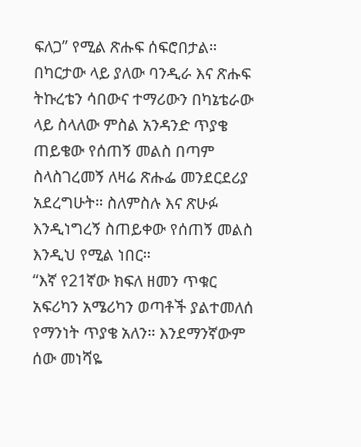ፍለጋ” የሚል ጽሑፍ ሰፍሮበታል። በካርታው ላይ ያለው ባንዲራ እና ጽሑፍ ትኩረቴን ሳበውና ተማሪውን በካኔቴራው ላይ ስላለው ምስል አንዳንድ ጥያቄ ጠይቄው የሰጠኝ መልስ በጣም ስላስገረመኝ ለዛሬ ጽሑፌ መንደርደሪያ አደረግሁት። ስለምስሉ እና ጽሁፉ እንዲነግረኝ ስጠይቀው የሰጠኝ መልስ እንዲህ የሚል ነበር።
“እኛ የ21ኛው ክፍለ ዘመን ጥቁር አፍሪካን አሜሪካን ወጣቶች ያልተመለሰ የማንነት ጥያቄ አለን። እንደማንኛውም ሰው መነሻዬ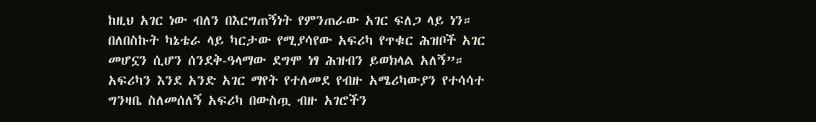ከዚህ አገር ነው ብለን በእርግጠኝነት የምንጠራው አገር ፍለጋ ላይ ነን። በለበስኩት ካኔቴራ ላይ ካርታው የሚያሳየው አፍሪካ የጥቁር ሕዝቦች አገር መሆኗን ሲሆን ሰንደቅ-ዓላማው ደግሞ ነፃ ሕዝብን ይወክላል አለኝ”። አፍሪካን እንደ አንድ አገር ማየት የተለመደ የብዙ አሜሪካውያን የተሳሳተ ግንዛቤ ስለመሰለኝ አፍሪካ በውስጧ ብዙ አገሮችን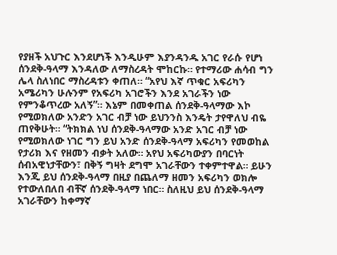የያዘች አህጉር እንደሆነች እንዲሁም እያንዳንዱ አገር የራሱ የሆነ ሰንደቅ-ዓላማ እንዳለው ለማስረዳት ሞከርኩ። የተማሪው ሐሳብ ግን ሌላ ስለነበር ማስረዳቱን ቀጠለ። “አየህ እኛ ጥቁር አፍሪካን አሜሪካን ሁሉንም የአፍሪካ አገሮችን እንደ አገራችን ነው የምንቆጥረው አለኝ”። እኔም በመቀጠል ሰንደቅ-ዓላማው እኮ የሚወክለው አንድን አገር ብቻ ነው ይህንንስ እንዴት ታየዋለህ ብዬ ጠየቅሁት። “ትክክል ነህ ሰንደቅ-ዓላማው አንድ አገር ብቻ ነው የሚወክለው ነገር ግን ይህ አንድ ሰንደቅ-ዓላማ አፍሪካን የመወከል የታሪክ እና የዘመን ብቃት አለው። አየህ አፍሪካውያን በባርነት ሰብአዊነታቸውን፣ በቅኝ ግዛት ደግሞ አገራቸውን ተቀምተዋል። ይሁን እንጂ ይህ ሰንደቅ-ዓላማ በዚያ በጨለማ ዘመን አፍሪካን ወክሎ የተውለበለበ ብቸኛ ሰንደቅ-ዓላማ ነበር። ስለዚህ ይህ ሰንደቅ-ዓላማ አገራቸውን ከቀማኛ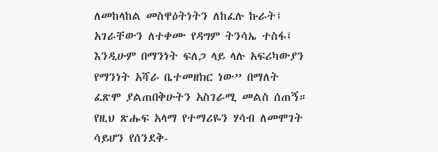ለመከላከል መስዋዕትነትን ለከፈሉ ኩራት፤ አገራቸውን ለተቀሙ የዳግም ትንሳኤ ተስፋ፤ እንዲሁም በማንነት ፍለጋ ላይ ላሉ አፍሪካውያን የማንነት አሻራ ቤተመዘክር ነው” በማለት ፈጽሞ ያልጠበቅሁትን አስገራሚ መልስ ሰጠኝ።
የዚህ ጽሑፍ አላማ የተማሪዬን ሃሳብ ለመሞገት ሳይሆን የሰንደቅ-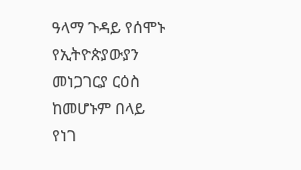ዓላማ ጉዳይ የሰሞኑ የኢትዮጵያውያን መነጋገርያ ርዕስ ከመሆኑም በላይ የነገ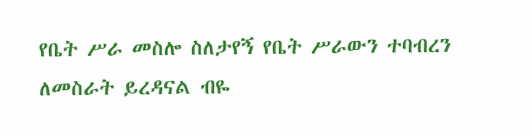የቤት ሥራ መስሎ ስለታየኝ የቤት ሥራውን ተባብረን ለመስራት ይረዳናል ብዬ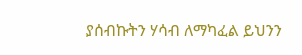ያሰብኩትን ሃሳብ ለማካፈል ይህንን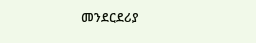መንደርደሪያ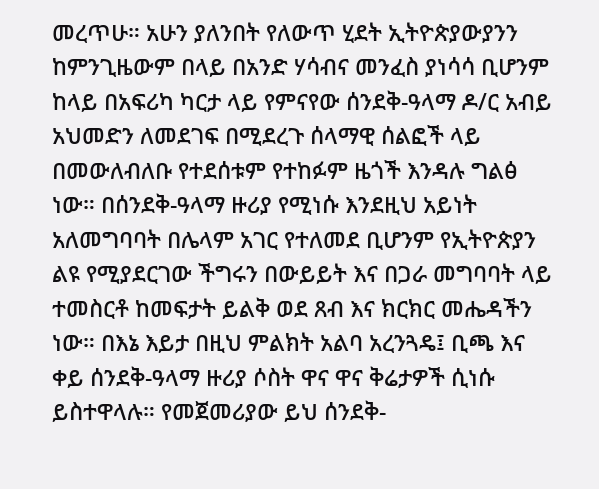መረጥሁ። አሁን ያለንበት የለውጥ ሂደት ኢትዮጵያውያንን ከምንጊዜውም በላይ በአንድ ሃሳብና መንፈስ ያነሳሳ ቢሆንም ከላይ በአፍሪካ ካርታ ላይ የምናየው ሰንደቅ-ዓላማ ዶ/ር አብይ አህመድን ለመደገፍ በሚደረጉ ሰላማዊ ሰልፎች ላይ በመውለብለቡ የተደሰቱም የተከፉም ዜጎች እንዳሉ ግልፅ ነው። በሰንደቅ-ዓላማ ዙሪያ የሚነሱ እንደዚህ አይነት አለመግባባት በሌላም አገር የተለመደ ቢሆንም የኢትዮጵያን ልዩ የሚያደርገው ችግሩን በውይይት እና በጋራ መግባባት ላይ ተመስርቶ ከመፍታት ይልቅ ወደ ጸብ እና ክርክር መሔዳችን ነው። በእኔ እይታ በዚህ ምልክት አልባ አረንጓዴ፤ ቢጫ እና ቀይ ሰንደቅ-ዓላማ ዙሪያ ሶስት ዋና ዋና ቅሬታዎች ሲነሱ ይስተዋላሉ። የመጀመሪያው ይህ ሰንደቅ-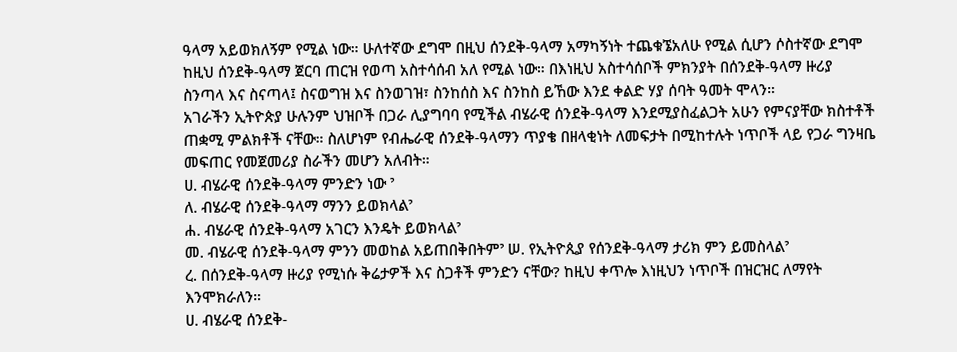ዓላማ አይወክለኝም የሚል ነው። ሁለተኛው ደግሞ በዚህ ሰንደቅ-ዓላማ አማካኝነት ተጨቁኜአለሁ የሚል ሲሆን ሶስተኛው ደግሞ ከዚህ ሰንደቅ-ዓላማ ጀርባ ጠርዝ የወጣ አስተሳሰብ አለ የሚል ነው። በእነዚህ አስተሳሰቦች ምክንያት በሰንደቅ-ዓላማ ዙሪያ ስንጣላ እና ስናጣላ፤ ስናወግዝ እና ስንወገዝ፣ ስንከሰስ እና ስንከስ ይኸው እንደ ቀልድ ሃያ ሰባት ዓመት ሞላን።
አገራችን ኢትዮጵያ ሁሉንም ህዝቦች በጋራ ሊያግባባ የሚችል ብሄራዊ ሰንደቅ-ዓላማ እንደሚያስፈልጋት አሁን የምናያቸው ክስተቶች ጠቋሚ ምልክቶች ናቸው። ስለሆነም የብሔራዊ ሰንደቅ-ዓላማን ጥያቄ በዘላቂነት ለመፍታት በሚከተሉት ነጥቦች ላይ የጋራ ግንዛቤ መፍጠር የመጀመሪያ ስራችን መሆን አለብት።
ሀ. ብሄራዊ ሰንደቅ-ዓላማ ምንድን ነው ˀ
ለ. ብሄራዊ ሰንደቅ-ዓላማ ማንን ይወክላልˀ
ሐ. ብሄራዊ ሰንደቅ-ዓላማ አገርን እንዴት ይወክላልˀ
መ. ብሄራዊ ሰንደቅ-ዓላማ ምንን መወከል አይጠበቅበትምˀ ሠ. የኢትዮጲያ የሰንደቅ-ዓላማ ታሪክ ምን ይመስላልˀ
ረ. በሰንደቅ-ዓላማ ዙሪያ የሚነሱ ቅሬታዎች እና ስጋቶች ምንድን ናቸው? ከዚህ ቀጥሎ እነዚህን ነጥቦች በዝርዝር ለማየት እንሞክራለን።
ሀ. ብሄራዊ ሰንደቅ-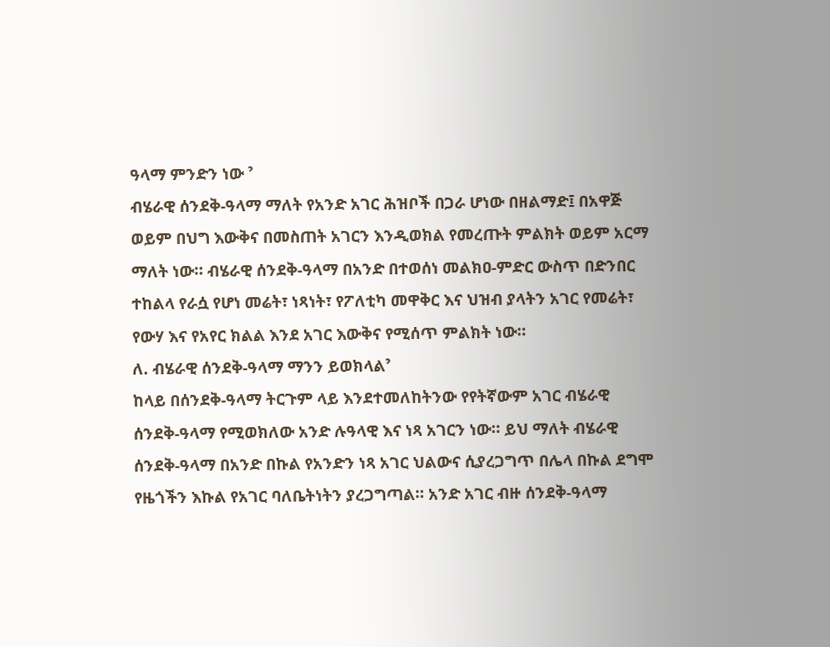ዓላማ ምንድን ነው ˀ
ብሄራዊ ሰንደቅ-ዓላማ ማለት የአንድ አገር ሕዝቦች በጋራ ሆነው በዘልማድ፤ በአዋጅ ወይም በህግ እውቅና በመስጠት አገርን እንዲወክል የመረጡት ምልክት ወይም አርማ ማለት ነው። ብሄራዊ ሰንደቅ-ዓላማ በአንድ በተወሰነ መልክዐ-ምድር ውስጥ በድንበር ተከልላ የራሷ የሆነ መሬት፣ ነጻነት፣ የፖለቲካ መዋቅር እና ህዝብ ያላትን አገር የመሬት፣ የውሃ እና የአየር ክልል እንደ አገር እውቅና የሚሰጥ ምልክት ነው።
ለ. ብሄራዊ ሰንደቅ-ዓላማ ማንን ይወክላልˀ
ከላይ በሰንደቅ-ዓላማ ትርጉም ላይ እንደተመለከትንው የየትኛውም አገር ብሄራዊ ሰንደቅ-ዓላማ የሚወክለው አንድ ሉዓላዊ እና ነጻ አገርን ነው። ይህ ማለት ብሄራዊ ሰንደቅ-ዓላማ በአንድ በኩል የአንድን ነጻ አገር ህልውና ሲያረጋግጥ በሌላ በኩል ደግሞ የዜጎችን እኩል የአገር ባለቤትነትን ያረጋግጣል። አንድ አገር ብዙ ሰንደቅ-ዓላማ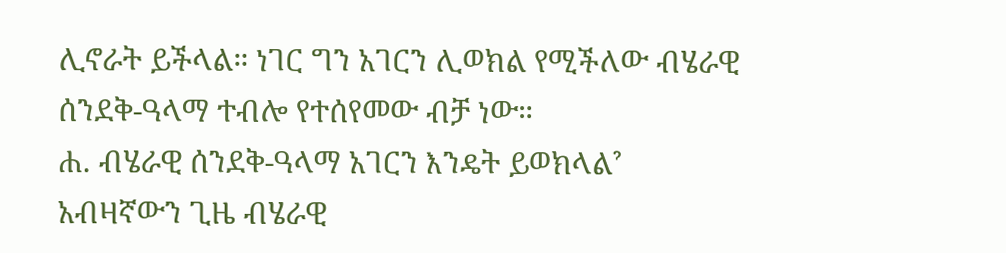ሊኖራት ይችላል። ነገር ግን አገርን ሊወክል የሚችለው ብሄራዊ ሰንደቅ-ዓላማ ተብሎ የተሰየመው ብቻ ነው።
ሐ. ብሄራዊ ሰንደቅ-ዓላማ አገርን እንዴት ይወክላልˀ
አብዛኛውን ጊዜ ብሄራዊ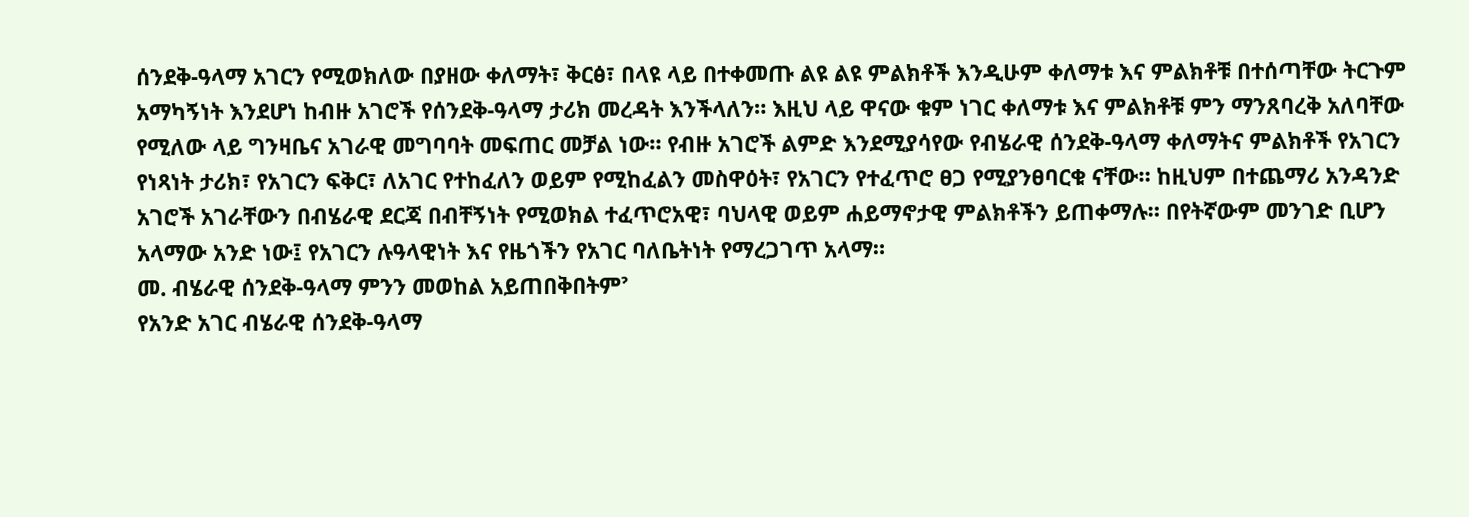ሰንደቅ-ዓላማ አገርን የሚወክለው በያዘው ቀለማት፣ ቅርፅ፣ በላዩ ላይ በተቀመጡ ልዩ ልዩ ምልክቶች እንዲሁም ቀለማቱ እና ምልክቶቹ በተሰጣቸው ትርጉም አማካኝነት እንደሆነ ከብዙ አገሮች የሰንደቅ-ዓላማ ታሪክ መረዳት እንችላለን። እዚህ ላይ ዋናው ቁም ነገር ቀለማቱ እና ምልክቶቹ ምን ማንጸባረቅ አለባቸው የሚለው ላይ ግንዛቤና አገራዊ መግባባት መፍጠር መቻል ነው። የብዙ አገሮች ልምድ እንደሚያሳየው የብሄራዊ ሰንደቅ-ዓላማ ቀለማትና ምልክቶች የአገርን የነጻነት ታሪክ፣ የአገርን ፍቅር፣ ለአገር የተከፈለን ወይም የሚከፈልን መስዋዕት፣ የአገርን የተፈጥሮ ፀጋ የሚያንፀባርቁ ናቸው። ከዚህም በተጨማሪ አንዳንድ አገሮች አገራቸውን በብሄራዊ ደርጃ በብቸኝነት የሚወክል ተፈጥሮአዊ፣ ባህላዊ ወይም ሐይማኖታዊ ምልክቶችን ይጠቀማሉ። በየትኛውም መንገድ ቢሆን አላማው አንድ ነው፤ የአገርን ሉዓላዊነት እና የዜጎችን የአገር ባለቤትነት የማረጋገጥ አላማ።
መ. ብሄራዊ ሰንደቅ-ዓላማ ምንን መወከል አይጠበቅበትምˀ
የአንድ አገር ብሄራዊ ሰንደቅ-ዓላማ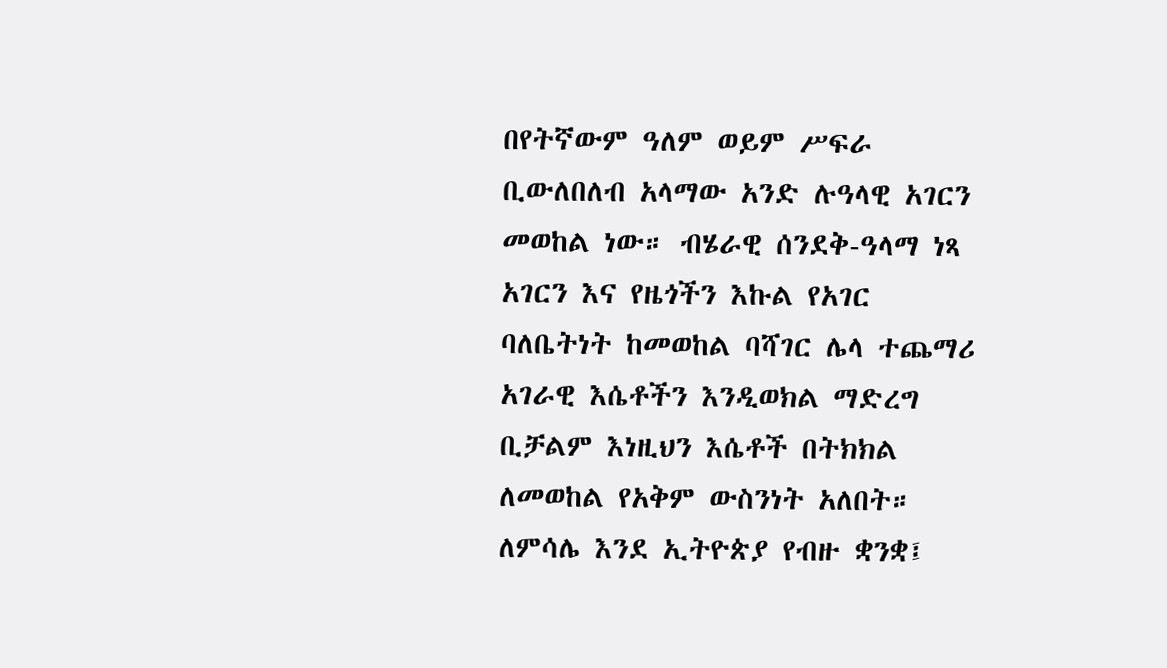በየትኛውም ዓለም ወይም ሥፍራ ቢውለበለብ አላማው አንድ ሉዓላዊ አገርን መወከል ነው። ብሄራዊ ሰንደቅ-ዓላማ ነጻ አገርን እና የዜጎችን እኩል የአገር ባለቤትነት ከመወከል ባሻገር ሌላ ተጨማሪ አገራዊ እሴቶችን እንዲወክል ማድረግ ቢቻልም እነዚህን እሴቶች በትክክል ለመወከል የአቅም ውስንነት አለበት። ለምሳሌ እንደ ኢትዮጵያ የብዙ ቋንቋ፤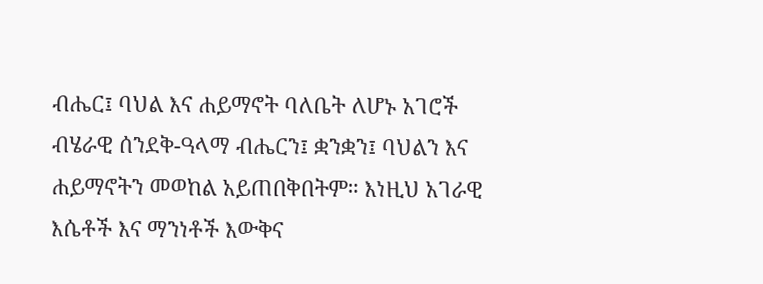ብሔር፤ ባህል እና ሐይማኖት ባለቤት ለሆኑ አገሮች ብሄራዊ ሰንደቅ-ዓላማ ብሔርን፤ ቋንቋን፤ ባህልን እና ሐይማኖትን መወከል አይጠበቅበትም። እነዚህ አገራዊ እሴቶች እና ማንነቶች እውቅና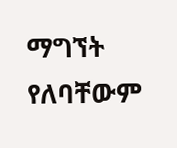ማግኘት የለባቸውም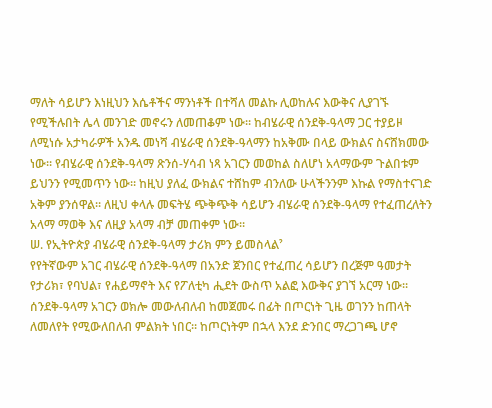ማለት ሳይሆን እነዚህን እሴቶችና ማንነቶች በተሻለ መልኩ ሊወከሉና እውቅና ሊያገኙ የሚችሉበት ሌላ መንገድ መኖሩን ለመጠቆም ነው። ከብሄራዊ ሰንደቅ-ዓላማ ጋር ተያይዞ ለሚነሱ አታካራዎች አንዱ መነሻ ብሄራዊ ሰንደቅ-ዓላማን ከአቅሙ በላይ ውክልና ስናሸክመው ነው። የብሄራዊ ሰንደቅ-ዓላማ ጽንሰ-ሃሳብ ነጻ አገርን መወከል ስለሆነ አላማውም ጉልበቱም ይህንን የሚመጥን ነው። ከዚህ ያለፈ ውክልና ተሸከም ብንለው ሁላችንንም እኩል የማስተናገድ አቅም ያንሰዋል። ለዚህ ቀላሉ መፍትሄ ጭቅጭቅ ሳይሆን ብሄራዊ ሰንደቅ-ዓላማ የተፈጠረለትን አላማ ማወቅ እና ለዚያ አላማ ብቻ መጠቀም ነው።
ሠ. የኢትዮጵያ ብሄራዊ ሰንደቅ-ዓላማ ታሪክ ምን ይመስላልˀ
የየትኛውም አገር ብሄራዊ ሰንደቅ-ዓላማ በአንድ ጀንበር የተፈጠረ ሳይሆን በረጅም ዓመታት የታሪክ፣ የባህል፣ የሐይማኖት እና የፖለቲካ ሒደት ውስጥ አልፎ እውቅና ያገኘ አርማ ነው። ሰንደቅ-ዓላማ አገርን ወክሎ መውለብለብ ከመጀመሩ በፊት በጦርነት ጊዜ ወገንን ከጠላት ለመለየት የሚውለበለብ ምልክት ነበር። ከጦርነትም በኋላ እንደ ድንበር ማረጋገጫ ሆኖ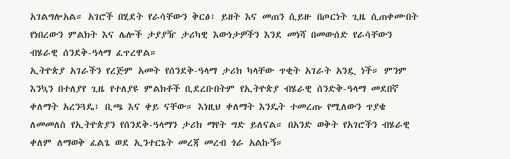አገልግሎአል። አገሮች በሂደት የራሳቸውን ቅርፅ፣ ይዘት እና መጠን ሲይዙ በጦርነት ጊዜ ሲጠቀሙበት የነበረውን ምልክት እና ሌሎች ታያያዥ ታሪካዊ እውነታዎችን እንደ መነሻ በመውሰድ የራሳቸውን ብሄራዊ ሰንደቅ-ዓላማ ፈጥረዋል።
ኢትዮጵያ አገራችን የረጅም አመት የሰንደቅ-ዓላማ ታሪክ ካላቸው ጥቂት አገራት አንዷ ነች። ምንም እንኳን በተለያየ ጊዜ የተለያዩ ምልክቶች ቢደረቡበትም የኢትዮጵያ ብሄራዊ ሰንድቅ-ዓላማ መደበኛ ቀለማት አረንጓዴ፣ ቢጫ እና ቀይ ናቸው። እነዚህ ቀለማት እንዴት ተመረጡ የሚለውን ጥያቄ ለመመለስ የኢትዮጵያን የሰንደቅ-ዓላማን ታሪክ ማየት ግድ ይለናል። በአንድ ወቅት የአገሮችን ብሄራዊ ቀለም ለማወቅ ፈልጌ ወደ ኢንተርኔት መረጃ መረብ ጎራ አልኩኝ።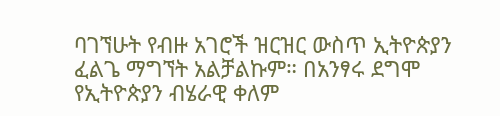ባገኘሁት የብዙ አገሮች ዝርዝር ውስጥ ኢትዮጵያን ፈልጌ ማግኘት አልቻልኩም። በአንፃሩ ደግሞ የኢትዮጵያን ብሄራዊ ቀለም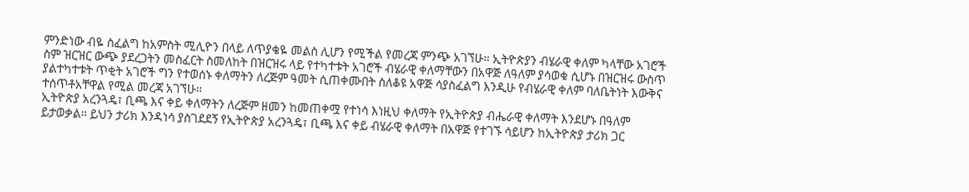ምንድነው ብዬ ስፈልግ ከአምስት ሚሊዮን በላይ ለጥያቄዬ መልስ ሊሆን የሚችል የመረጃ ምንጭ አገኘሁ። ኢትዮጵያን ብሄራዊ ቀለም ካላቸው አገሮች ስም ዝርዝር ውጭ ያደረጋትን መስፈርት ስመለከት በዝርዝሩ ላይ የተካተቱት አገሮች ብሄራዊ ቀለማቸውን በአዋጅ ለዓለም ያሳወቁ ሲሆኑ በዝርዝሩ ውስጥ ያልተካተቱት ጥቂት አገሮች ግን የተወሰኑ ቀለማትን ለረጅም ዓመት ሲጠቀሙበት ስለቆዩ አዋጅ ሳያስፈልግ እንዲሁ የብሄራዊ ቀለም ባለቤትነት እውቅና ተሰጥቶአቸዋል የሚል መረጃ አገኘሁ።
ኢትዮጵያ አረንጓዴ፣ ቢጫ እና ቀይ ቀለማትን ለረጅም ዘመን ከመጠቀሟ የተነሳ እነዚህ ቀለማት የኢትዮጵያ ብሔራዊ ቀለማት እንደሆኑ በዓለም ይታወቃል። ይህን ታሪክ እንዳነሳ ያስገደደኝ የኢትዮጵያ አረንጓዴ፣ ቢጫ እና ቀይ ብሄራዊ ቀለማት በአዋጅ የተገኙ ሳይሆን ከኢትዮጵያ ታሪክ ጋር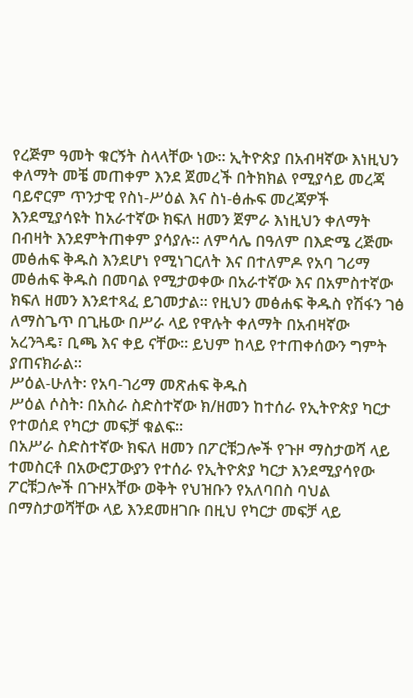የረጅም ዓመት ቁርኝት ስላላቸው ነው። ኢትዮጵያ በአብዛኛው እነዚህን ቀለማት መቼ መጠቀም እንደ ጀመረች በትክክል የሚያሳይ መረጃ ባይኖርም ጥንታዊ የስነ-ሥዕል እና ስነ-ፅሑፍ መረጃዎች እንደሚያሳዩት ከአራተኛው ክፍለ ዘመን ጀምራ እነዚህን ቀለማት በብዛት እንደምትጠቀም ያሳያሉ። ለምሳሌ በዓለም በእድሜ ረጅሙ መፅሐፍ ቅዱስ እንደሆነ የሚነገርለት እና በተለምዶ የአባ ገሪማ መፅሐፍ ቅዱስ በመባል የሚታወቀው በአራተኛው እና በአምስተኛው ክፍለ ዘመን እንደተጻፈ ይገመታል። የዚህን መፅሐፍ ቅዱስ የሽፋን ገፅ ለማስጌጥ በጊዜው በሥራ ላይ የዋሉት ቀለማት በአብዛኛው አረንጓዴ፣ ቢጫ እና ቀይ ናቸው። ይህም ከላይ የተጠቀሰውን ግምት ያጠናክራል።
ሥዕል-ሁለት፡ የአባ-ገሪማ መጽሐፍ ቅዱስ
ሥዕል ሶስት፡ በአስራ ስድስተኛው ክ/ዘመን ከተሰራ የኢትዮጵያ ካርታ የተወሰደ የካርታ መፍቻ ቁልፍ።
በአሥራ ስድስተኛው ክፍለ ዘመን በፖርቹጋሎች የጉዞ ማስታወሻ ላይ ተመስርቶ በአውሮፓውያን የተሰራ የኢትዮጵያ ካርታ እንደሚያሳየው ፖርቹጋሎች በጉዞአቸው ወቅት የህዝቡን የአለባበስ ባህል በማስታወሻቸው ላይ እንደመዘገቡ በዚህ የካርታ መፍቻ ላይ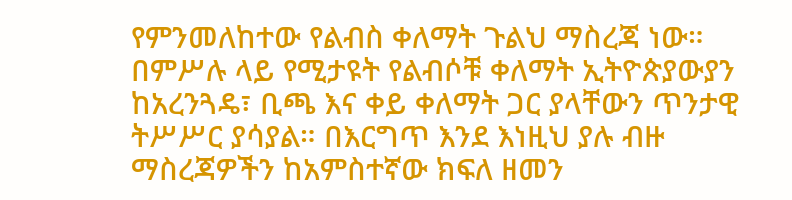የምንመለከተው የልብስ ቀለማት ጉልህ ማስረጃ ነው። በምሥሉ ላይ የሚታዩት የልብሶቹ ቀለማት ኢትዮጵያውያን ከአረንጓዴ፣ ቢጫ እና ቀይ ቀለማት ጋር ያላቸውን ጥንታዊ ትሥሥር ያሳያል። በእርግጥ እንደ እነዚህ ያሉ ብዙ ማስረጃዎችን ከአምስተኛው ክፍለ ዘመን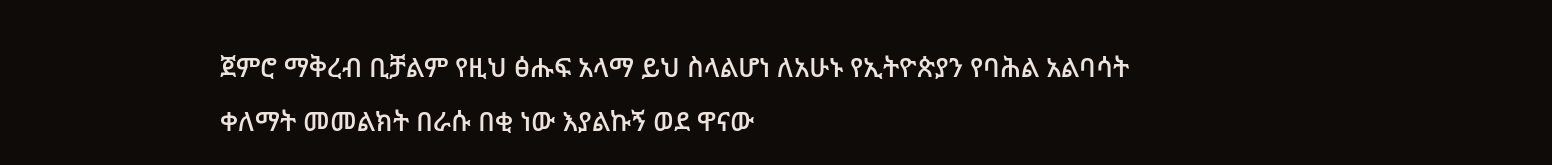ጀምሮ ማቅረብ ቢቻልም የዚህ ፅሑፍ አላማ ይህ ስላልሆነ ለአሁኑ የኢትዮጵያን የባሕል አልባሳት ቀለማት መመልክት በራሱ በቂ ነው እያልኩኝ ወደ ዋናው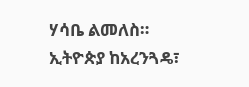ሃሳቤ ልመለስ።
ኢትዮጵያ ከአረንጓዴ፣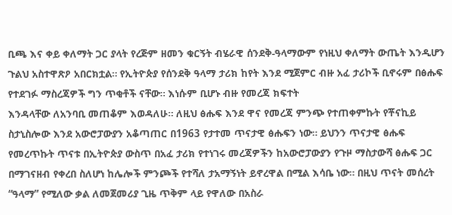ቢጫ እና ቀይ ቀለማት ጋር ያላት የረጅም ዘመን ቁርኝት ብሄራዊ ሰንደቅ-ዓላማውም የነዚህ ቀለማት ውጤት እንዲሆን ጉልህ አስተዋጽዖ አበርክቷል። የኢትዮጵያ የሰንደቅ ዓላማ ታሪክ ከየት እንደ ሚጀምር ብዙ አፈ ታሪኮች ቢኖሩም በፅሑፍ የተደገፉ ማስረጃዎች ግን ጥቂቶች ናቸው። እነሱም ቢሆኑ ብዙ የመረጃ ክፍተት
እንዳላቸው ለአንባቢ መጠቆም እወዳለሁ። ለዚህ ፅሑፍ እንደ ዋና የመረጃ ምንጭ የተጠቀምኩት የቾናኪይ ስታኒስሎው እንደ አውሮፓውያን አቆጣጠር በ1963 የታተመ ጥናታዊ ፅሑፍን ነው። ይህንን ጥናታዊ ፅሑፍ የመረጥኩት ጥናቱ በኢትዮጵያ ውስጥ በአፈ ታሪክ የተነገሩ መረጃዎችን ከአውሮፓውያን የጉዞ ማስታውሻ ፅሑፍ ጋር በማገናዘብ የቀረበ ስለሆነ ከሌሎች ምንጮች የተሻለ ታአማኝነት ይኖረዋል በሚል እሳቤ ነው። በዚህ ጥናት መሰረት “ዓላማ” የሚለው ቃል ለመጀመሪያ ጊዜ ጥቅም ላይ የዋለው በአስራ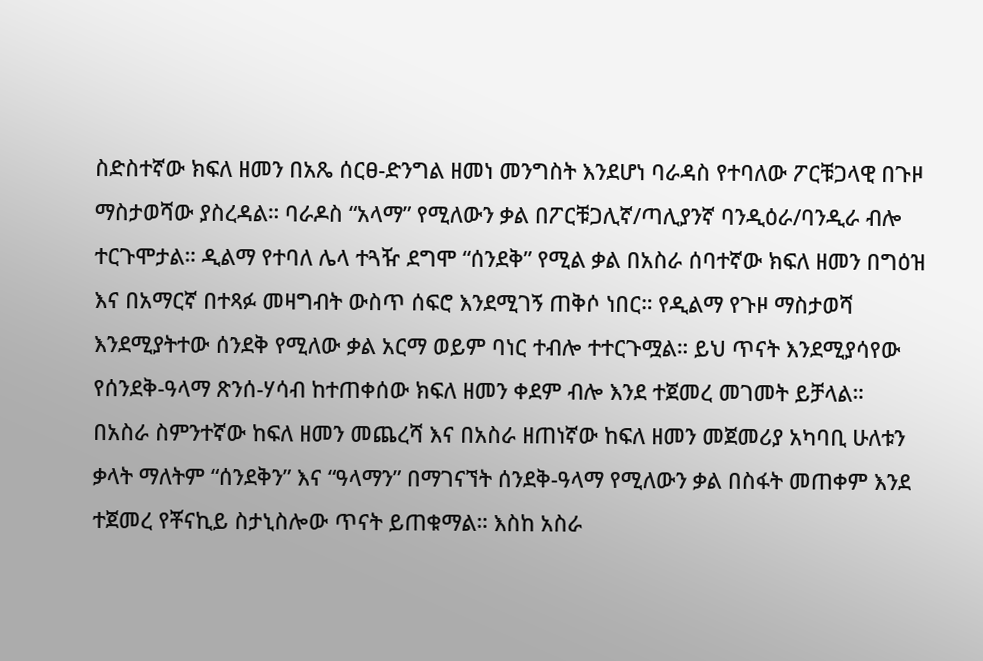ስድስተኛው ክፍለ ዘመን በአጼ ሰርፀ-ድንግል ዘመነ መንግስት እንደሆነ ባራዳስ የተባለው ፖርቹጋላዊ በጉዞ ማስታወሻው ያስረዳል። ባራዶስ “አላማ” የሚለውን ቃል በፖርቹጋሊኛ/ጣሊያንኛ ባንዲዕራ/ባንዲራ ብሎ ተርጉሞታል። ዲልማ የተባለ ሌላ ተጓዥ ደግሞ “ሰንደቅ” የሚል ቃል በአስራ ሰባተኛው ክፍለ ዘመን በግዕዝ እና በአማርኛ በተጻፉ መዛግብት ውስጥ ሰፍሮ እንደሚገኝ ጠቅሶ ነበር። የዲልማ የጉዞ ማስታወሻ እንደሚያትተው ሰንደቅ የሚለው ቃል አርማ ወይም ባነር ተብሎ ተተርጉሟል። ይህ ጥናት እንደሚያሳየው የሰንደቅ-ዓላማ ጽንሰ-ሃሳብ ከተጠቀሰው ክፍለ ዘመን ቀደም ብሎ እንደ ተጀመረ መገመት ይቻላል።
በአስራ ስምንተኛው ከፍለ ዘመን መጨረሻ እና በአስራ ዘጠነኛው ከፍለ ዘመን መጀመሪያ አካባቢ ሁለቱን ቃላት ማለትም “ሰንደቅን” እና “ዓላማን” በማገናኘት ሰንደቅ-ዓላማ የሚለውን ቃል በስፋት መጠቀም እንደ ተጀመረ የቾናኪይ ስታኒስሎው ጥናት ይጠቁማል። እስከ አስራ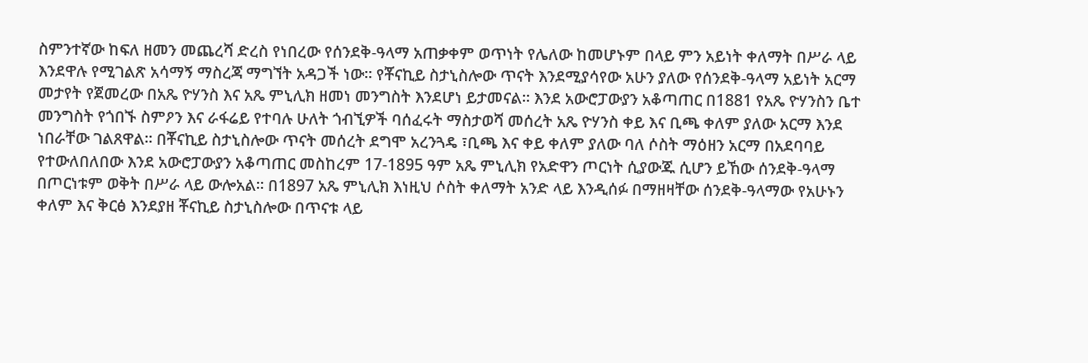ስምንተኛው ከፍለ ዘመን መጨረሻ ድረስ የነበረው የሰንደቅ-ዓላማ አጠቃቀም ወጥነት የሌለው ከመሆኑም በላይ ምን አይነት ቀለማት በሥራ ላይ እንደዋሉ የሚገልጽ አሳማኝ ማስረጃ ማግኘት አዳጋች ነው። የቾናኪይ ስታኒስሎው ጥናት እንደሚያሳየው አሁን ያለው የሰንደቅ-ዓላማ አይነት አርማ መታየት የጀመረው በአጼ ዮሃንስ እና አጼ ምኒሊክ ዘመነ መንግስት እንደሆነ ይታመናል። እንደ አውሮፓውያን አቆጣጠር በ1881 የአጼ ዮሃንስን ቤተ መንግስት የጎበኙ ስምዖን እና ራፋሬይ የተባሉ ሁለት ጎብኚዎች ባሰፈሩት ማስታወሻ መሰረት አጼ ዮሃንስ ቀይ እና ቢጫ ቀለም ያለው አርማ እንደ ነበራቸው ገልጸዋል። በቾናኪይ ስታኒስሎው ጥናት መሰረት ደግሞ አረንጓዴ ፣ቢጫ እና ቀይ ቀለም ያለው ባለ ሶስት ማዕዘን አርማ በአደባባይ የተውለበለበው እንደ አውሮፓውያን አቆጣጠር መስከረም 17-1895 ዓም አጼ ምኒሊክ የአድዋን ጦርነት ሲያውጁ ሲሆን ይኸው ሰንደቅ-ዓላማ በጦርነቱም ወቅት በሥራ ላይ ውሎአል። በ1897 አጼ ምኒሊክ እነዚህ ሶስት ቀለማት አንድ ላይ እንዲሰፉ በማዘዛቸው ሰንደቅ-ዓላማው የአሁኑን ቀለም እና ቅርፅ እንደያዘ ቾናኪይ ስታኒስሎው በጥናቱ ላይ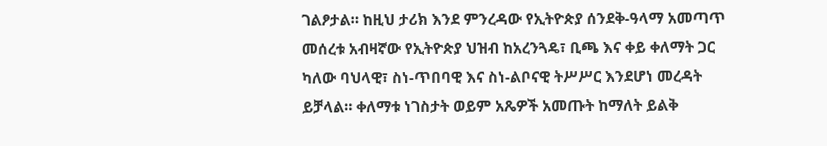ገልፆታል። ከዚህ ታሪክ እንደ ምንረዳው የኢትዮጵያ ሰንደቅ-ዓላማ አመጣጥ መሰረቱ አብዛኛው የኢትዮጵያ ህዝብ ከአረንጓዴ፣ ቢጫ እና ቀይ ቀለማት ጋር ካለው ባህላዊ፣ ስነ-ጥበባዊ እና ስነ-ልቦናዊ ትሥሥር እንደሆነ መረዳት ይቻላል። ቀለማቱ ነገስታት ወይም አጼዎች አመጡት ከማለት ይልቅ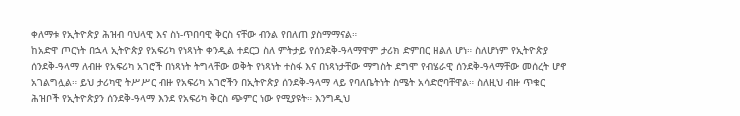ቀለማቱ የኢትዮጵያ ሕዝብ ባህላዊ እና ስነ-ጥበባዊ ቅርስ ናቸው ብንል የበለጠ ያስማማናል።
ከአድዋ ጦርነት በኋላ ኢትዮጵያ የአፍሪካ የነጻነት ቀንዲል ተደርጋ ስለ ምትታይ የሰንደቅ-ዓላማዋም ታሪክ ድምበር ዘልለ ሆነ። ስለሆነም የኢትዮጵያ ሰንደቅ-ዓላማ ለብዙ የአፍሪካ አገሮች በነጻነት ትግላቸው ወቅት የነጻነት ተስፋ እና በነጻነታቸው ማግስት ደግሞ የብሄራዊ ሰንደቅ-ዓላማቸው መሰረት ሆኖ አገልግሏል። ይህ ታሪካዊ ትሥሥር ብዙ የአፍሪካ አገሮችን በኢትዮጵያ ሰንደቅ-ዓላማ ላይ የባለቤትነት ስሜት አሳድሮባቸዋል። ስለዚህ ብዙ ጥቁር ሕዝቦች የኢትዮጵያን ሰንደቅ-ዓላማ እንደ የአፍሪካ ቅርስ ጭምር ነው የሚያዩት። እንግዲህ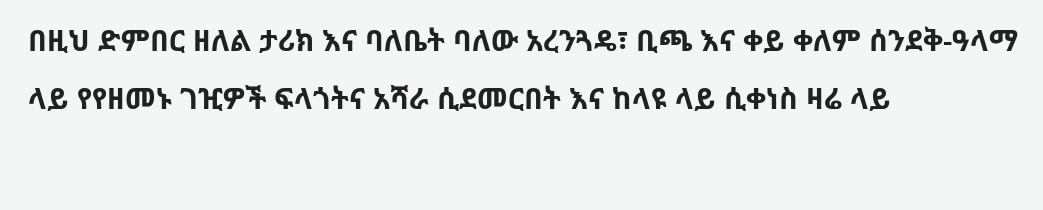በዚህ ድምበር ዘለል ታሪክ እና ባለቤት ባለው አረንጓዴ፣ ቢጫ እና ቀይ ቀለም ሰንደቅ-ዓላማ ላይ የየዘመኑ ገዢዎች ፍላጎትና አሻራ ሲደመርበት እና ከላዩ ላይ ሲቀነስ ዛሬ ላይ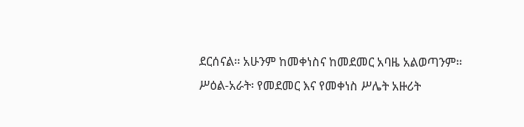ደርሰናል። አሁንም ከመቀነስና ከመደመር አባዜ አልወጣንም።
ሥዕል-አራት፡ የመደመር እና የመቀነስ ሥሌት አዙሪት